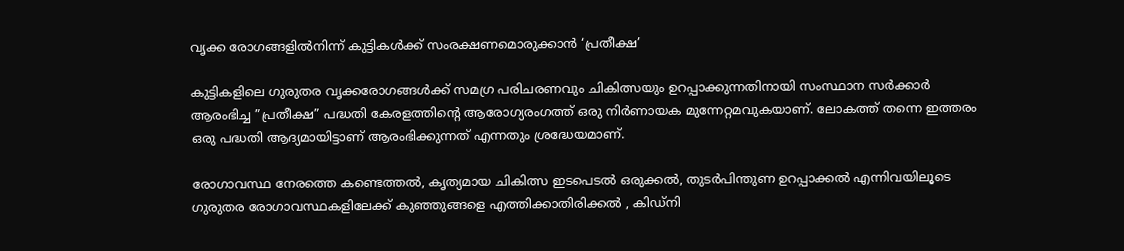വൃക്ക രോഗങ്ങളില്‍നിന്ന് കുട്ടികള്‍ക്ക് സംരക്ഷണമൊരുക്കാന്‍ ‘പ്രതീക്ഷ’

കുട്ടികളിലെ ഗുരുതര വൃക്കരോഗങ്ങള്‍ക്ക് സമഗ്ര പരിചരണവും ചികിത്സയും ഉറപ്പാക്കുന്നതിനായി സംസ്ഥാന സര്‍ക്കാര്‍ ആരംഭിച്ച ”പ്രതീക്ഷ” പദ്ധതി കേരളത്തിന്റെ ആരോഗ്യരംഗത്ത് ഒരു നിര്‍ണായക മുന്നേറ്റമവുകയാണ്. ലോകത്ത് തന്നെ ഇത്തരം ഒരു പദ്ധതി ആദ്യമായിട്ടാണ് ആരംഭിക്കുന്നത് എന്നതും ശ്രദ്ധേയമാണ്.

രോഗാവസ്ഥ നേരത്തെ കണ്ടെത്തല്‍, കൃത്യമായ ചികിത്സ ഇടപെടല്‍ ഒരുക്കല്‍, തുടര്‍പിന്തുണ ഉറപ്പാക്കല്‍ എന്നിവയിലൂടെ ഗുരുതര രോഗാവസ്ഥകളിലേക്ക് കുഞ്ഞുങ്ങളെ എത്തിക്കാതിരിക്കല്‍ , കിഡ്‌നി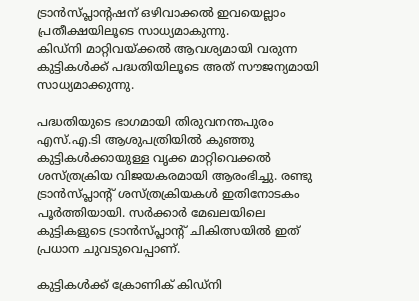ട്രാന്‍സ്പ്ലാന്റഷന് ഒഴിവാക്കല്‍ ഇവയെല്ലാം പ്രതീക്ഷയിലൂടെ സാധ്യമാകുന്നു.
കിഡ്‌നി മാറ്റിവയ്ക്കല്‍ ആവശ്യമായി വരുന്ന കുട്ടികള്‍ക്ക് പദ്ധതിയിലൂടെ അത് സൗജന്യമായി സാധ്യമാക്കുന്നു.

പദ്ധതിയുടെ ഭാഗമായി തിരുവനന്തപുരം എസ്.എ.ടി ആശുപത്രിയില്‍ കുഞ്ഞു കുട്ടികള്‍ക്കായുള്ള വൃക്ക മാറ്റിവെക്കല്‍ ശസ്ത്രക്രിയ വിജയകരമായി ആരംഭിച്ചു. രണ്ടു ട്രാന്‍സ്പ്ലാന്റ് ശസ്ത്രക്രിയകള്‍ ഇതിനോടകം പൂര്‍ത്തിയായി. സര്‍ക്കാര്‍ മേഖലയിലെ കുട്ടികളുടെ ട്രാന്‍സ്പ്ലാന്റ് ചികിത്സയില്‍ ഇത് പ്രധാന ചുവടുവെപ്പാണ്.

കുട്ടികള്‍ക്ക് ക്രോണിക് കിഡ്‌നി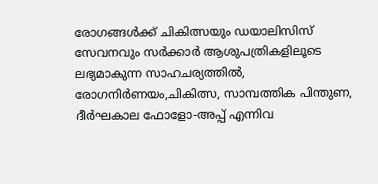രോഗങ്ങള്‍ക്ക് ചികിത്സയും ഡയാലിസിസ് സേവനവും സര്‍ക്കാര്‍ ആശുപത്രികളിലൂടെ ലഭ്യമാകുന്ന സാഹചര്യത്തില്‍, രോഗനിര്‍ണയം,ചികിത്സ, സാമ്പത്തിക പിന്തുണ, ദീര്‍ഘകാല ഫോളോ-അപ്പ് എന്നിവ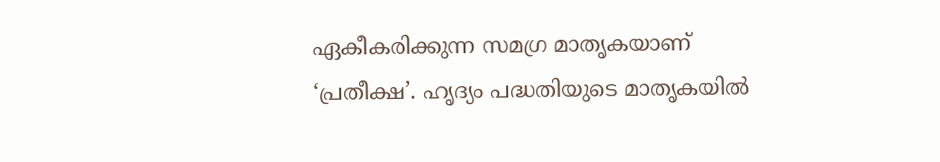ഏകീകരിക്കുന്ന സമഗ്ര മാതൃകയാണ് ‘പ്രതീക്ഷ’. ഹൃദ്യം പദ്ധതിയുടെ മാതൃകയില്‍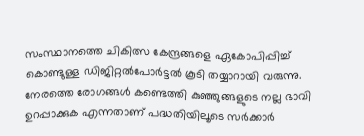സംസ്ഥാനത്തെ ചികിത്സ കേന്ദ്രങ്ങളെ ഏകോപിപ്പിച്ച് കൊണ്ടുള്ള ഡിജിറ്റല്‍പോര്‍ട്ടല്‍ കൂടി തയ്യാറായി വരുന്നു. നേരത്തെ രോഗങ്ങള്‍ കണ്ടെത്തി കുഞ്ഞുങ്ങളുടെ നല്ല ഭാവി ഉറപ്പാക്കുക എന്നതാണ് പദ്ധതിയിലൂടെ സര്‍ക്കാര്‍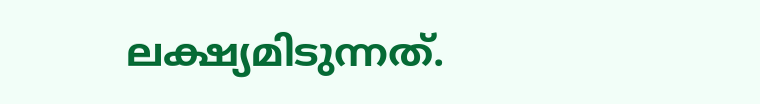ലക്ഷ്യമിടുന്നത്.